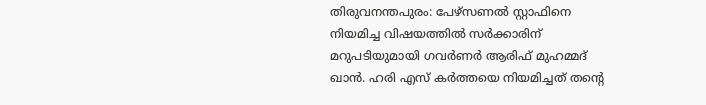തിരുവനന്തപുരം: പേഴ്സണൽ സ്റ്റാഫിനെ നിയമിച്ച വിഷയത്തിൽ സർക്കാരിന് മറുപടിയുമായി ഗവർണർ ആരിഫ് മുഹമ്മദ് ഖാൻ. ഹരി എസ് കർത്തയെ നിയമിച്ചത് തന്റെ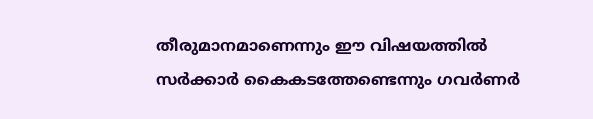തീരുമാനമാണെന്നും ഈ വിഷയത്തിൽ സർക്കാർ കൈകടത്തേണ്ടെന്നും ഗവർണർ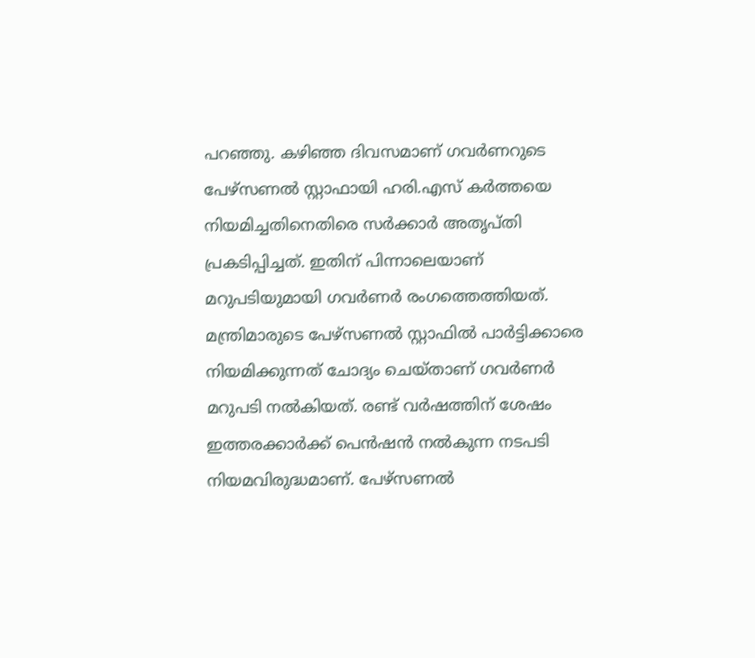പറഞ്ഞു. കഴിഞ്ഞ ദിവസമാണ് ഗവർണറുടെ പേഴ്സണൽ സ്റ്റാഫായി ഹരി.എസ് കർത്തയെ നിയമിച്ചതിനെതിരെ സർക്കാർ അതൃപ്തി പ്രകടിപ്പിച്ചത്. ഇതിന് പിന്നാലെയാണ് മറുപടിയുമായി ഗവർണർ രംഗത്തെത്തിയത്.
മന്ത്രിമാരുടെ പേഴ്സണൽ സ്റ്റാഫിൽ പാർട്ടിക്കാരെ നിയമിക്കുന്നത് ചോദ്യം ചെയ്താണ് ഗവർണർ മറുപടി നൽകിയത്. രണ്ട് വർഷത്തിന് ശേഷം ഇത്തരക്കാർക്ക് പെൻഷൻ നൽകുന്ന നടപടി നിയമവിരുദ്ധമാണ്. പേഴ്സണൽ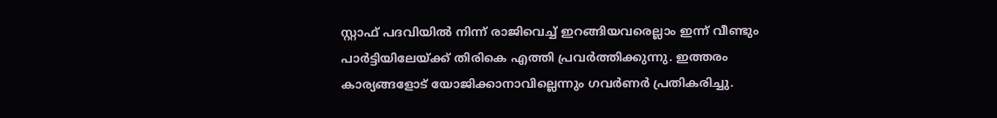സ്റ്റാഫ് പദവിയിൽ നിന്ന് രാജിവെച്ച് ഇറങ്ങിയവരെല്ലാം ഇന്ന് വീണ്ടും പാർട്ടിയിലേയ്ക്ക് തിരികെ എത്തി പ്രവർത്തിക്കുന്നു. ഇത്തരം കാര്യങ്ങളോട് യോജിക്കാനാവില്ലെന്നും ഗവർണർ പ്രതികരിച്ചു.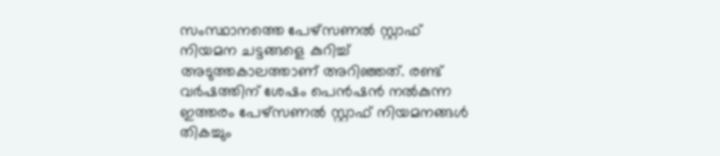സംസ്ഥാനത്തെ പേഴ്സണൽ സ്റ്റാഫ് നിയമന ചട്ടങ്ങളെ കുറിച്ച് അടുത്തകാലത്താണ് അറിഞ്ഞത്. രണ്ട് വർഷത്തിന് ശേഷം പെൻഷൻ നൽകുന്ന ഇത്തരം പേഴ്സണൽ സ്റ്റാഫ് നിയമനങ്ങൾ തികച്ചും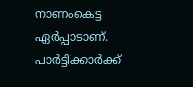നാണംകെട്ട ഏർപ്പാടാണ്. പാർട്ടിക്കാർക്ക്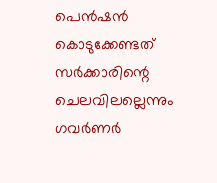പെൻഷൻ കൊടുക്കേണ്ടത് സർക്കാരിന്റെ ചെലവിലല്ലെന്നും ഗവർണർ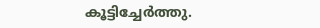കൂട്ടിച്ചേർത്തു.